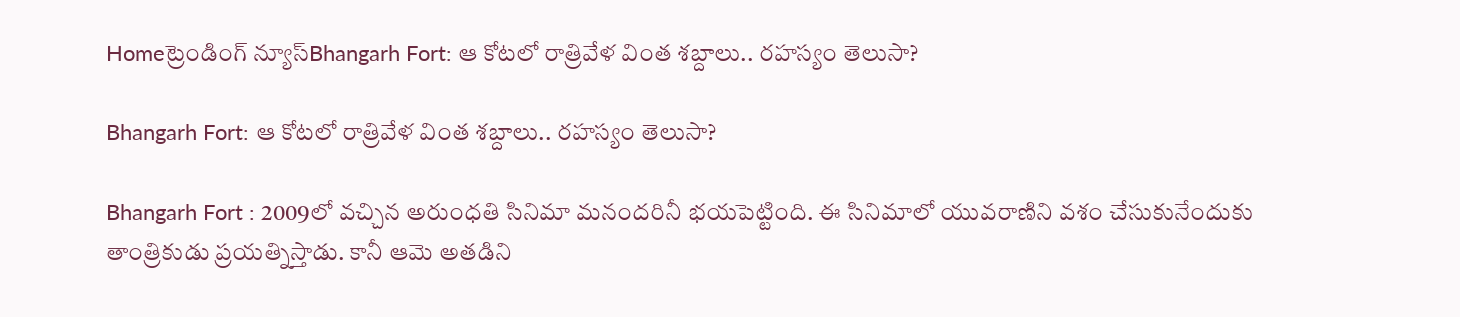Homeట్రెండింగ్ న్యూస్Bhangarh Fort: ఆ కోటలో రాత్రివేళ వింత శబ్దాలు.. రహస్యం తెలుసా?

Bhangarh Fort: ఆ కోటలో రాత్రివేళ వింత శబ్దాలు.. రహస్యం తెలుసా?

Bhangarh Fort : 2009లో వచ్చిన అరుంధతి సినిమా మనందరినీ భయపెట్టింది. ఈ సినిమాలో యువరాణిని వశం చేసుకునేందుకు తాంత్రికుడు ప్రయత్నిస్తాడు. కానీ ఆమె అతడిని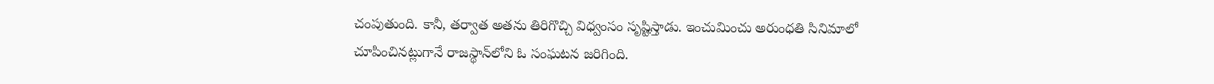చంపుతుంది. కానీ, తర్వాత అతను తిరిగొచ్చి విధ్వంసం సృష్టిస్తాడు. ఇంచుమించు అరుంధతి సినిమాలో చూపించినట్లుగానే రాజస్థాన్‌లోని ఓ సంఘటన జరిగింది.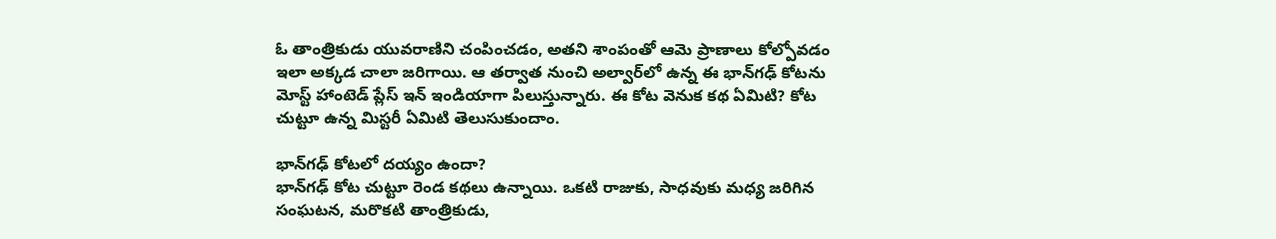ఓ తాంత్రికుడు యువరాణిని చంపించడం, అతని శాంపంతో ఆమె ప్రాణాలు కోల్పోవడం ఇలా అక్కడ చాలా జరిగాయి. ఆ తర్వాత నుంచి అల్వార్‌లో ఉన్న ఈ భాన్‌గఢ్‌ కోటను మోస్ట్‌ హాంటెడ్‌ ప్లేస్‌ ఇన్‌ ఇండియాగా పిలుస్తున్నారు. ఈ కోట వెనుక కథ ఏమిటి? కోట చుట్టూ ఉన్న మిస్టరీ ఏమిటి తెలుసుకుందాం.

భాన్‌గఢ్‌ కోటలో దయ్యం ఉందా?
భాన్‌గఢ్‌ కోట చుట్టూ రెండ కథలు ఉన్నాయి. ఒకటి రాజుకు, సాధవుకు మధ్య జరిగిన సంఘటన, మరొకటి తాంత్రికుడు,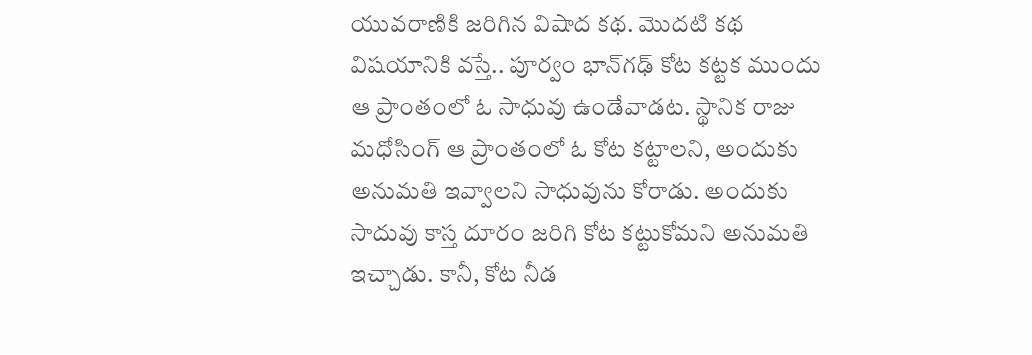యువరాణికి జరిగిన విషాద కథ. మొదటి కథ విషయానికి వస్తే.. పూర్వం భాన్‌గఢ్‌ కోట కట్టక ముందు ఆ ప్రాంతంలో ఓ సాధువు ఉండేవాడట. స్థానిక రాజు మధోసింగ్‌ ఆ ప్రాంతంలో ఓ కోట కట్టాలని, అందుకు అనుమతి ఇవ్వాలని సాధువును కోరాడు. అందుకు సాదువు కాస్త దూరం జరిగి కోట కట్టుకోమని అనుమతి ఇచ్చాడు. కానీ, కోట నీడ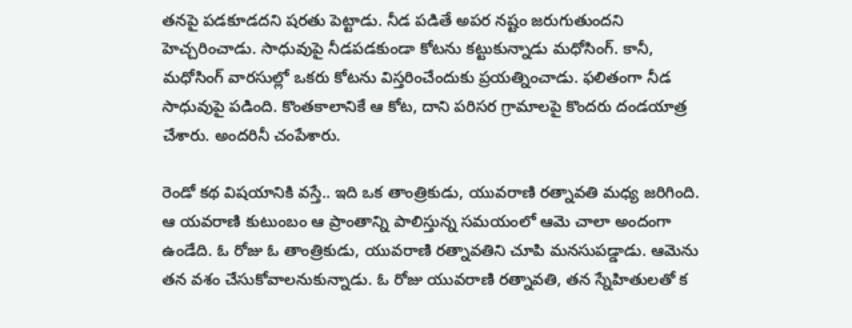తనపై పడకూడదని షరతు పెట్టాడు. నీడ పడితే అపర నష్టం జరుగుతుందని హెచ్చరించాడు. సాధువుపై నీడపడకుండా కోటను కట్టుకున్నాడు మధోసింగ్‌. కానీ, మధోసింగ్‌ వారసుల్లో ఒకరు కోటను విస్తరించేందుకు ప్రయత్నించాడు. ఫలితంగా నీడ సాధువుపై పడింది. కొంతకాలానికే ఆ కోట, దాని పరిసర గ్రామాలపై కొందరు దండయాత్ర చేశారు. అందరినీ చంపేశారు.

రెండో కథ విషయానికి వస్తే.. ఇది ఒక తాంత్రికుడు, యువరాణి రత్నావతి మధ్య జరిగింది. ఆ యవరాణి కుటుంబం ఆ ప్రాంతాన్ని పాలిస్తున్న సమయంలో ఆమె చాలా అందంగా ఉండేది. ఓ రోజు ఓ తాంత్రికుడు, యువరాణి రత్నావతిని చూపి మనసుపడ్డాడు. ఆమెను తన వశం చేసుకోవాలనుకున్నాడు. ఓ రోజు యువరాణి రత్నావతి, తన స్నేహితులతో క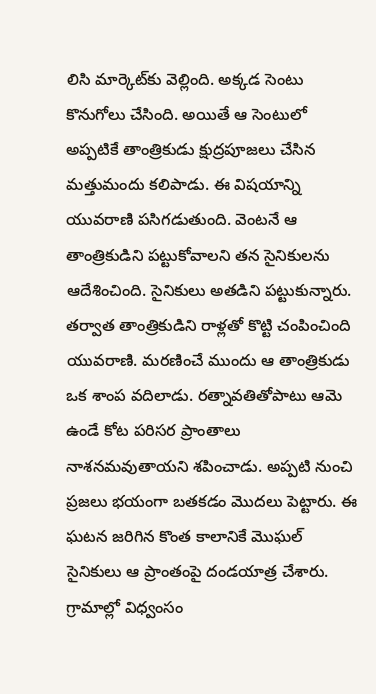లిసి మార్కెట్‌కు వెల్లింది. అక్కడ సెంటు కొనుగోలు చేసింది. అయితే ఆ సెంటులో అప్పటికే తాంత్రికుడు క్షుద్రపూజలు చేసిన మత్తుమందు కలిపాడు. ఈ విషయాన్ని యువరాణి పసిగడుతుంది. వెంటనే ఆ తాంత్రికుడిని పట్టుకోవాలని తన సైనికులను ఆదేశించింది. సైనికులు అతడిని పట్టుకున్నారు. తర్వాత తాంత్రికుడిని రాళ్లతో కొట్టి చంపించింది యువరాణి. మరణించే ముందు ఆ తాంత్రికుడు ఒక శాంప వదిలాడు. రత్నావతితోపాటు ఆమె ఉండే కోట పరిసర ప్రాంతాలు నాశనమవుతాయని శపించాడు. అప్పటి నుంచి ప్రజలు భయంగా బతకడం మొదలు పెట్టారు. ఈ ఘటన జరిగిన కొంత కాలానికే మొఘల్‌ సైనికులు ఆ ప్రాంతంపై దండయాత్ర చేశారు. గ్రామాల్లో విధ్వంసం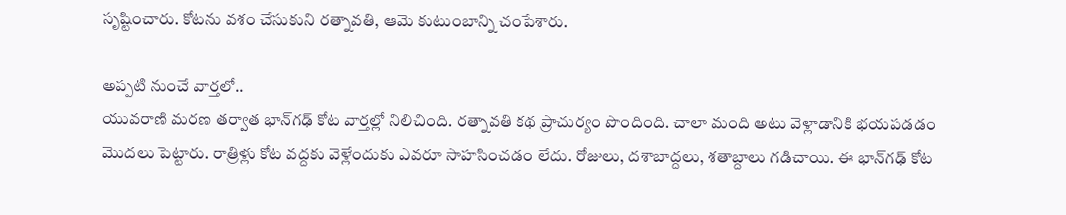సృష్టించారు. కోటను వశం చేసుకుని రత్నావతి, ఆమె కుటుంబాన్ని చంపేశారు.

అప్పటి నుంచే వార్తలో..
యువరాణి మరణ తర్వాత భాన్‌గఢ్‌ కోట వార్తల్లో నిలిచింది. రత్నావతి కథ ప్రాచుర్యం పొందింది. చాలా మంది అటు వెళ్లాడానికి భయపడడం మొదలు పెట్టారు. రాత్రిళ్లు కోట వద్దకు వెళ్లేందుకు ఎవరూ సాహసించడం లేదు. రోజులు, దశాబాద్దలు, శతాబ్దాలు గడిచాయి. ఈ భాన్‌గఢ్‌ కోట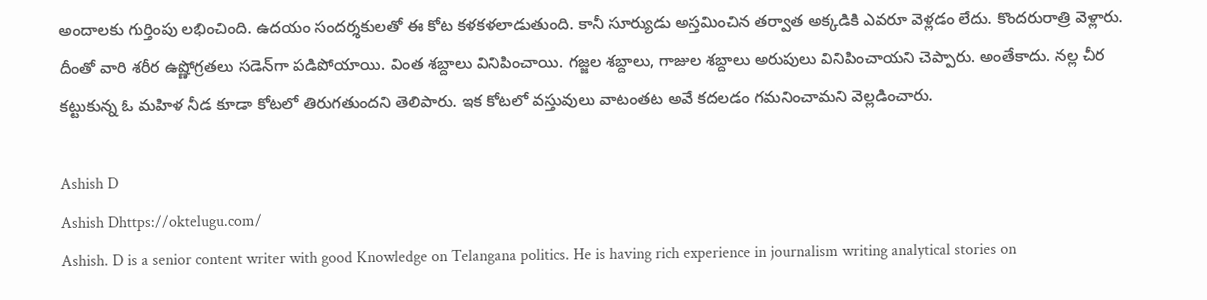అందాలకు గుర్తింపు లభించింది. ఉదయం సందర్శకులతో ఈ కోట కళకళలాడుతుంది. కానీ సూర్యుడు అస్తమించిన తర్వాత అక్కడికి ఎవరూ వెళ్లడం లేదు. కొందరురాత్రి వెళ్లారు. దీంతో వారి శరీర ఉష్ణోగ్రతలు సడెన్‌గా పడిపోయాయి. వింత శబ్దాలు వినిపించాయి. గజ్జల శబ్దాలు, గాజుల శబ్దాలు అరుపులు వినిపించాయని చెప్పారు. అంతేకాదు. నల్ల చీర కట్టుకున్న ఓ మహిళ నీడ కూడా కోటలో తిరుగతుందని తెలిపారు. ఇక కోటలో వస్తువులు వాటంతట అవే కదలడం గమనించామని వెల్లడించారు.

Ashish D
Ashish Dhttps://oktelugu.com/
Ashish. D is a senior content writer with good Knowledge on Telangana politics. He is having rich experience in journalism writing analytical stories on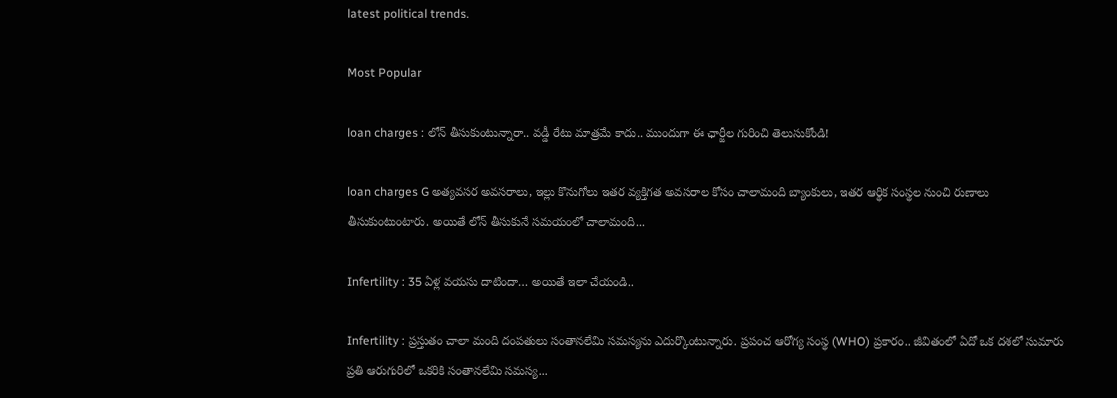latest political trends.

Most Popular

loan charges : లోన్ తీసుకుంటున్నారా.. వడ్డీ రేటు మాత్రమే కాదు.. ముందుగా ఈ ఛార్జీల గురించి తెలుసుకోండి!

loan charges G అత్యవసర అవసరాలు, ఇల్లు కొనుగోలు ఇతర వ్యక్తిగత అవసరాల కోసం చాలామంది బ్యాంకులు, ఇతర ఆర్థిక సంస్థల నుంచి రుణాలు తీసుకుంటుంటారు. అయితే లోన్ తీసుకునే సమయంలో చాలామంది...

Infertility : 35 ఏళ్ల వయసు దాటిందా… అయితే ఇలా చేయండి..

Infertility : ప్రస్తుతం చాలా మంది దంపతులు సంతానలేమి సమస్యను ఎదుర్కొంటున్నారు. ప్రపంచ ఆరోగ్య సంస్థ (WHO) ప్రకారం.. జీవితంలో ఏదో ఒక దశలో సుమారు ప్రతి ఆరుగురిలో ఒకరికి సంతానలేమి సమస్య...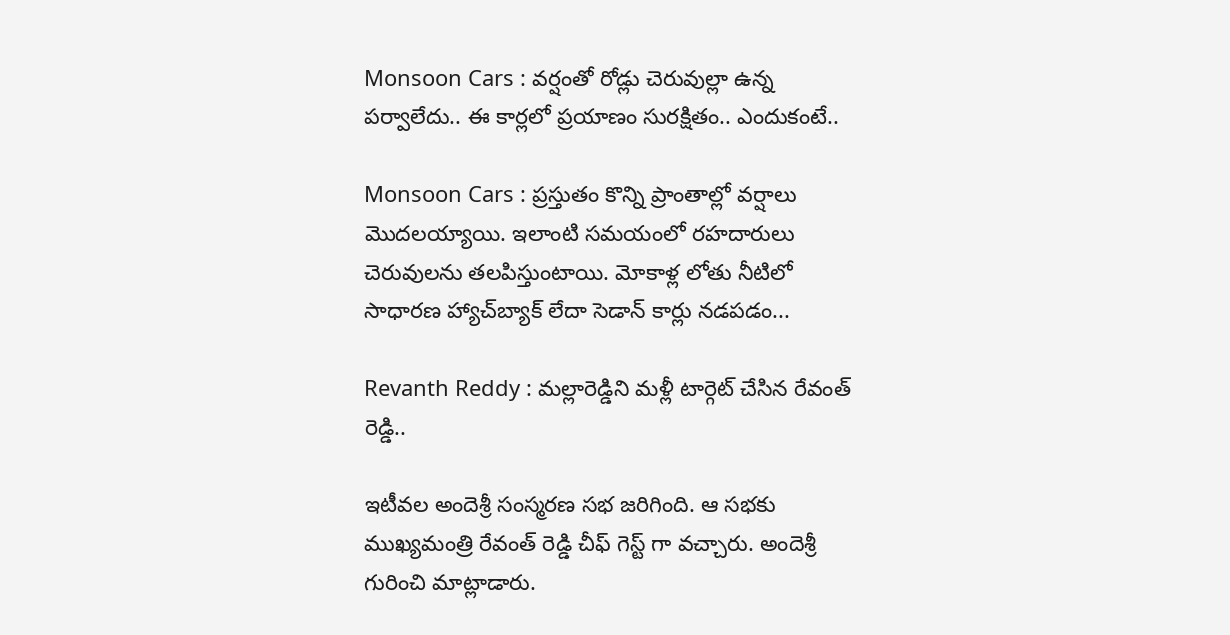Monsoon Cars : వర్షంతో రోడ్లు చెరువుల్లా ఉన్న పర్వాలేదు.. ఈ కార్లలో ప్రయాణం సురక్షితం.. ఎందుకంటే..

Monsoon Cars : ప్రస్తుతం కొన్ని ప్రాంతాల్లో వర్షాలు మొదలయ్యాయి. ఇలాంటి సమయంలో రహదారులు చెరువులను తలపిస్తుంటాయి. మోకాళ్ల లోతు నీటిలో సాధారణ హ్యాచ్‌బ్యాక్ లేదా సెడాన్ కార్లు నడపడం...

Revanth Reddy : మల్లారెడ్డిని మళ్లీ టార్గెట్ చేసిన రేవంత్ రెడ్డి..

ఇటీవల అందెశ్రీ సంస్మరణ సభ జరిగింది. ఆ సభకు ముఖ్యమంత్రి రేవంత్ రెడ్డి చీఫ్ గెస్ట్ గా వచ్చారు. అందెశ్రీ గురించి మాట్లాడారు.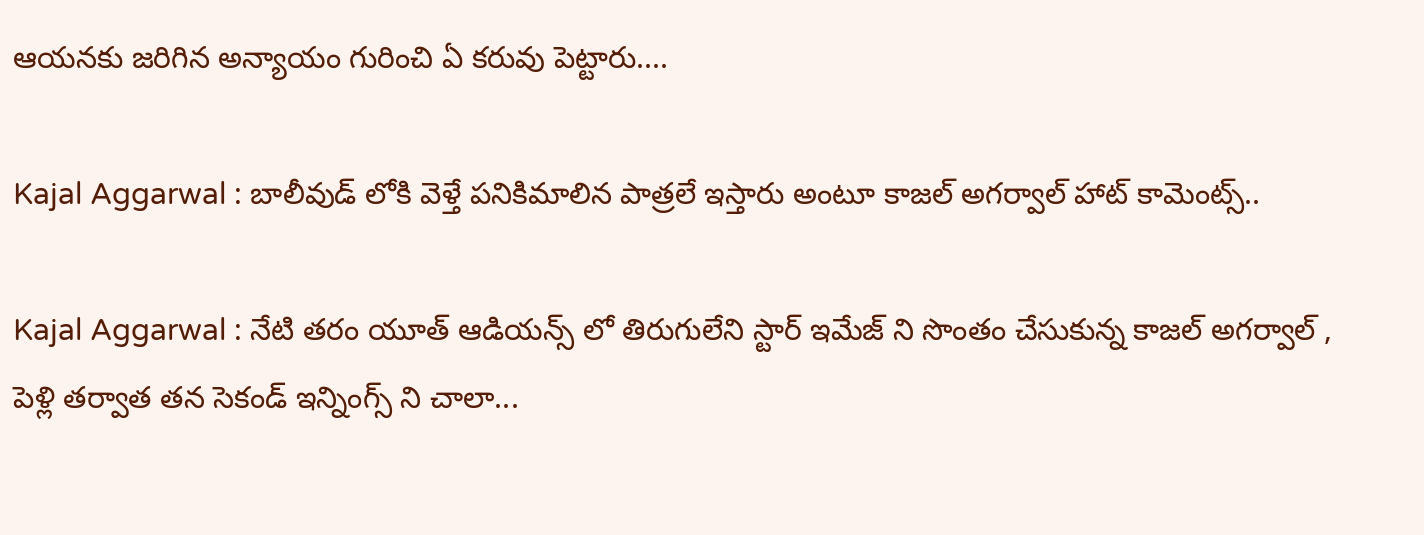ఆయనకు జరిగిన అన్యాయం గురించి ఏ కరువు పెట్టారు....

Kajal Aggarwal : బాలీవుడ్ లోకి వెళ్తే పనికిమాలిన పాత్రలే ఇస్తారు అంటూ కాజల్ అగర్వాల్ హాట్ కామెంట్స్..

Kajal Aggarwal : నేటి తరం యూత్ ఆడియన్స్ లో తిరుగులేని స్టార్ ఇమేజ్ ని సొంతం చేసుకున్న కాజల్ అగర్వాల్ , పెళ్లి తర్వాత తన సెకండ్ ఇన్నింగ్స్ ని చాలా...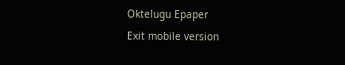Oktelugu Epaper
Exit mobile version